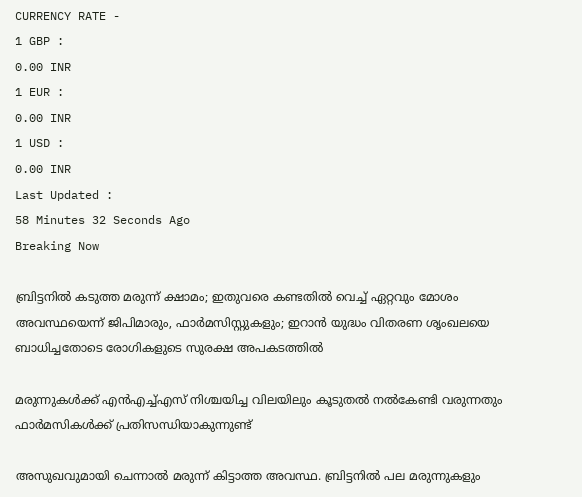CURRENCY RATE -
1 GBP :
0.00 INR
1 EUR :
0.00 INR
1 USD :
0.00 INR
Last Updated :
58 Minutes 32 Seconds Ago
Breaking Now

ബ്രിട്ടനില്‍ കടുത്ത മരുന്ന് ക്ഷാമം; ഇതുവരെ കണ്ടതില്‍ വെച്ച് ഏറ്റവും മോശം അവസ്ഥയെന്ന് ജിപിമാരും, ഫാര്‍മസിസ്റ്റുകളും; ഇറാന്‍ യുദ്ധം വിതരണ ശൃംഖലയെ ബാധിച്ചതോടെ രോഗികളുടെ സുരക്ഷ അപകടത്തില്‍

മരുന്നുകള്‍ക്ക് എന്‍എച്ച്എസ് നിശ്ചയിച്ച വിലയിലും കൂടുതല്‍ നല്‍കേണ്ടി വരുന്നതും ഫാര്‍മസികള്‍ക്ക് പ്രതിസന്ധിയാകുന്നുണ്ട്

അസുഖവുമായി ചെന്നാല്‍ മരുന്ന് കിട്ടാത്ത അവസ്ഥ. ബ്രിട്ടനില്‍ പല മരുന്നുകളും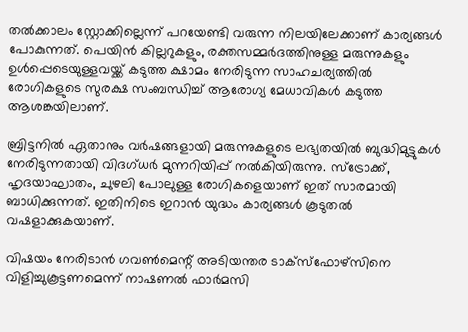തല്‍ക്കാലം സ്റ്റോക്കില്ലെന്ന് പറയേണ്ടി വരുന്ന നിലയിലേക്കാണ് കാര്യങ്ങള്‍ പോകുന്നത്. പെയിന്‍ കില്ലറുകളും, രക്തസമ്മര്‍ദത്തിനുള്ള മരുന്നുകളും ഉള്‍പ്പെടെയുള്ളവയ്ക്ക് കടുത്ത ക്ഷാമം നേരിടുന്ന സാഹചര്യത്തില്‍ രോഗികളുടെ സുരക്ഷ സംബന്ധിച്ച് ആരോഗ്യ മേധാവികള്‍ കടുത്ത ആശങ്കയിലാണ്.

ബ്രിട്ടനില്‍ ഏതാനും വര്‍ഷങ്ങളായി മരുന്നുകളുടെ ലഭ്യതയില്‍ ബുദ്ധിമുട്ടുകള്‍ നേരിടുന്നതായി വിദഗ്ധര്‍ മുന്നറിയിപ്പ് നല്‍കിയിരുന്നു. സ്‌ട്രോക്ക്, ഹൃദയാഘാതം, ചുഴലി പോലുള്ള രോഗികളെയാണ് ഇത് സാരമായി ബാധിക്കുന്നത്. ഇതിനിടെ ഇറാന്‍ യുദ്ധം കാര്യങ്ങള്‍ കൂടുതല്‍ വഷളാക്കുകയാണ്.

വിഷയം നേരിടാന്‍ ഗവണ്‍മെന്റ് അടിയന്തര ടാക്‌സ്‌ഫോഴ്‌സിനെ വിളിച്ചുകൂട്ടണമെന്ന് നാഷണല്‍ ഫാര്‍മസി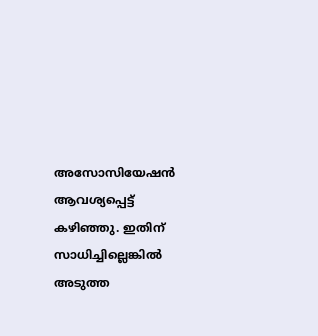അസോസിയേഷന്‍ ആവശ്യപ്പെട്ട് കഴിഞ്ഞു. ഇതിന് സാധിച്ചില്ലെങ്കില്‍ അടുത്ത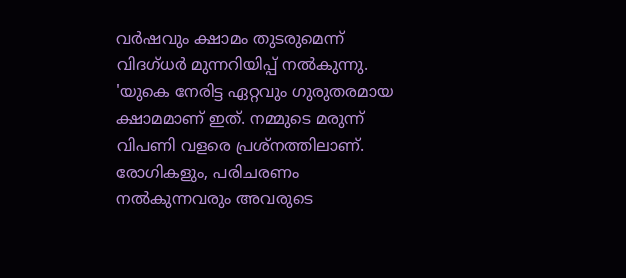വര്‍ഷവും ക്ഷാമം തുടരുമെന്ന് വിദഗ്ധര്‍ മുന്നറിയിപ്പ് നല്‍കുന്നു. 'യുകെ നേരിട്ട ഏറ്റവും ഗുരുതരമായ ക്ഷാമമാണ് ഇത്. നമ്മുടെ മരുന്ന് വിപണി വളരെ പ്രശ്‌നത്തിലാണ്. രോഗികളും, പരിചരണം നല്‍കുന്നവരും അവരുടെ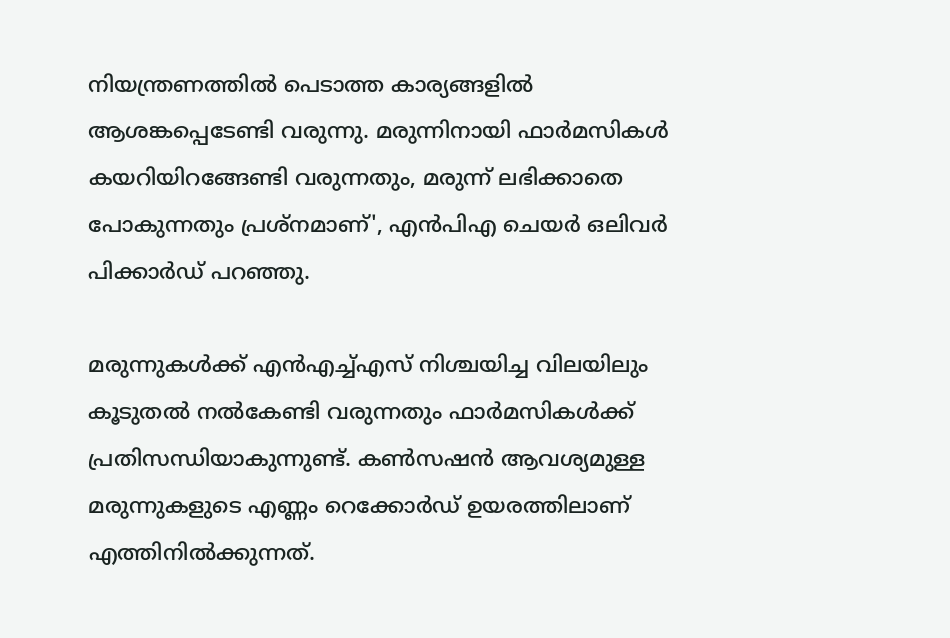നിയന്ത്രണത്തില്‍ പെടാത്ത കാര്യങ്ങളില്‍ ആശങ്കപ്പെടേണ്ടി വരുന്നു. മരുന്നിനായി ഫാര്‍മസികള്‍ കയറിയിറങ്ങേണ്ടി വരുന്നതും, മരുന്ന് ലഭിക്കാതെ പോകുന്നതും പ്രശ്‌നമാണ്', എന്‍പിഎ ചെയര്‍ ഒലിവര്‍ പിക്കാര്‍ഡ് പറഞ്ഞു.

മരുന്നുകള്‍ക്ക് എന്‍എച്ച്എസ് നിശ്ചയിച്ച വിലയിലും കൂടുതല്‍ നല്‍കേണ്ടി വരുന്നതും ഫാര്‍മസികള്‍ക്ക് പ്രതിസന്ധിയാകുന്നുണ്ട്. കണ്‍സഷന്‍ ആവശ്യമുള്ള മരുന്നുകളുടെ എണ്ണം റെക്കോര്‍ഡ് ഉയരത്തിലാണ് എത്തിനില്‍ക്കുന്നത്.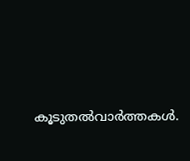കൂടുതല്‍വാര്‍ത്തകള്‍.